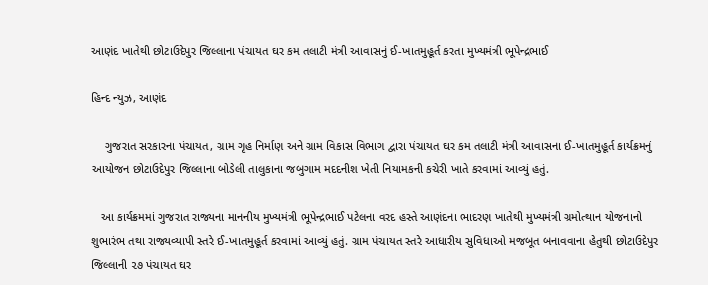આણંદ ખાતેથી છોટાઉદેપુર જિલ્લાના પંચાયત ઘર કમ તલાટી મંત્રી આવાસનું ઈ-ખાતમુહૂર્ત કરતા મુખ્યમંત્રી ભૂપેન્દ્રભાઈ

હિન્દ ન્યુઝ, આણંદ

    ગુજરાત સરકારના પંચાયત, ગ્રામ ગૃહ નિર્માણ અને ગ્રામ વિકાસ વિભાગ દ્વારા પંચાયત ઘર કમ તલાટી મંત્રી આવાસના ઈ-ખાતમુહૂર્ત કાર્યક્રમનું આયોજન છોટાઉદેપુર જિલ્લાના બોડેલી તાલુકાના જબુગામ મદદનીશ ખેતી નિયામકની કચેરી ખાતે કરવામાં આવ્યું હતું.

   આ કાર્યક્રમમાં ગુજરાત રાજ્યના માનનીય મુખ્યમંત્રી ભૂપેન્દ્રભાઈ પટેલના વરદ હસ્તે આણંદના ભાદરણ ખાતેથી મુખ્યમંત્રી ગ્રમોત્થાન યોજનાનો શુભારંભ તથા રાજ્યવ્યાપી સ્તરે ઈ-ખાતમુહૂર્ત કરવામાં આવ્યું હતું. ગ્રામ પંચાયત સ્તરે આધારીય સુવિધાઓ મજબૂત બનાવવાના હેતુથી છોટાઉદેપુર જિલ્લાની ૨૭ પંચાયત ઘર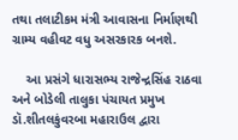તથા તલાટીકમ મંત્રી આવાસના નિર્માણથી ગ્રામ્ય વહીવટ વધુ અસરકારક બનશે.

    આ પ્રસંગે ધારાસભ્ય રાજેન્દ્રસિંહ રાઠવા અને બોડેલી તાલુકા પંચાયત પ્રમુખ ડૉ.શીતલકુંવરબા મહારાઉલ દ્વારા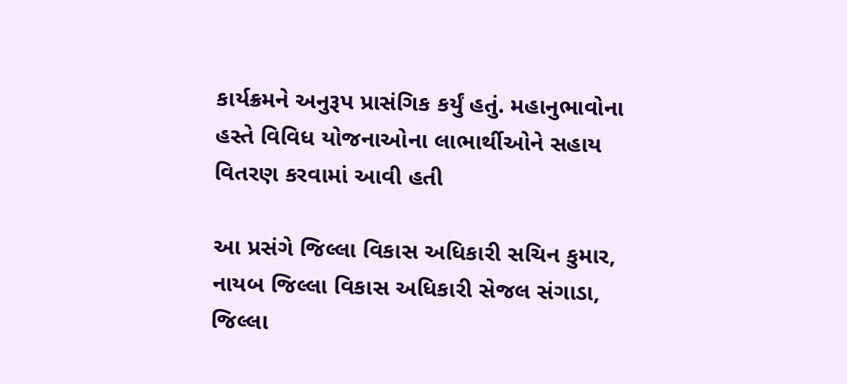કાર્યક્રમને અનુરૂપ પ્રાસંગિક કર્યું હતું. મહાનુભાવોના હસ્તે વિવિધ યોજનાઓના લાભાર્થીઓને સહાય વિતરણ કરવામાં આવી હતી

આ પ્રસંગે જિલ્લા વિકાસ અધિકારી સચિન કુમાર, નાયબ જિલ્લા વિકાસ અધિકારી સેજલ સંગાડા, જિલ્લા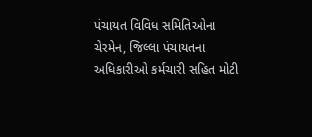પંચાયત વિવિધ સમિતિઓના ચેરમેન, જિલ્લા પંચાયતના અધિકારીઓ કર્મચારી સહિત મોટી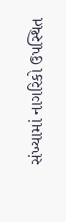સંખ્યામાં નાગરિકો ઉપસ્થિત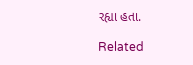રહ્યા હતા.

Related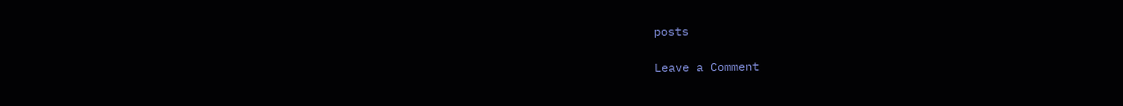posts

Leave a Comment